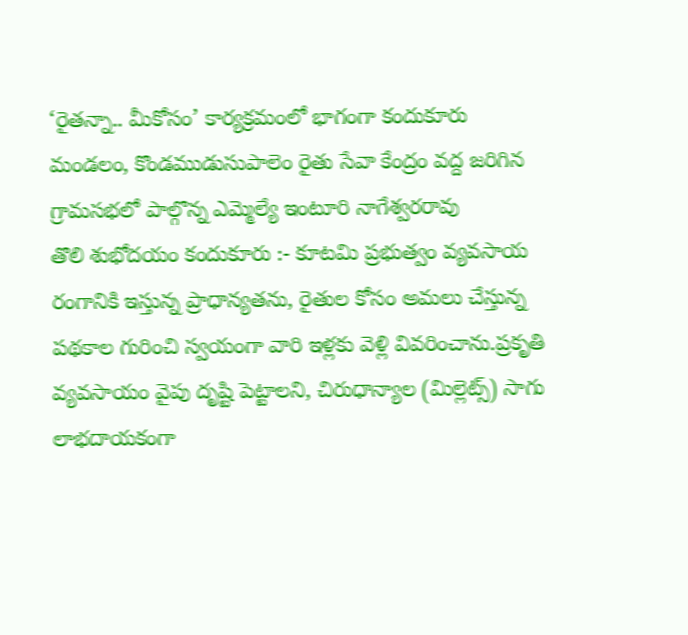‘రైతన్నా.. మీకోసం’ కార్యక్రమంలో భాగంగా కందుకూరు మండలం, కొండముడుసుపాలెం రైతు సేవా కేంద్రం వద్ద జరిగిన గ్రామసభలో పాల్గొన్న ఎమ్మెల్యే ఇంటూరి నాగేశ్వరరావు
తొలి శుభోదయం కందుకూరు :- కూటమి ప్రభుత్వం వ్యవసాయ రంగానికి ఇస్తున్న ప్రాధాన్యతను, రైతుల కోసం అమలు చేస్తున్న పథకాల గురించి స్వయంగా వారి ఇళ్లకు వెళ్లి వివరించాను.ప్రకృతి వ్యవసాయం వైపు దృష్టి పెట్టాలని, చిరుధాన్యాల (మిల్లెట్స్) సాగు లాభదాయకంగా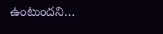ఉంటుందని…